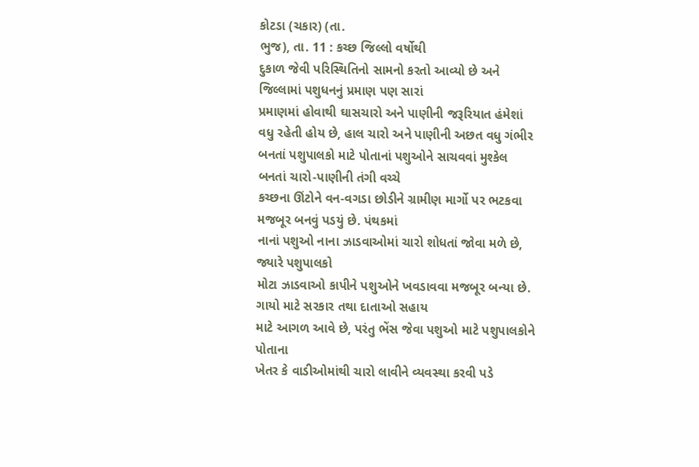કોટડા (ચકાર) (તા.
ભુજ), તા. 11 : કચ્છ જિલ્લો વર્ષોથી
દુકાળ જેવી પરિસ્થિતિનો સામનો કરતો આવ્યો છે અને જિલ્લામાં પશુધનનું પ્રમાણ પણ સારાં
પ્રમાણમાં હોવાથી ઘાસચારો અને પાણીની જરૂરિયાત હંમેશાં વધુ રહેતી હોય છે, હાલ ચારો અને પાણીની અછત વધુ ગંભીર
બનતાં પશુપાલકો માટે પોતાનાં પશુઓને સાચવવાં મુશ્કેલ બનતાં ચારો-પાણીની તંગી વચ્ચે
કચ્છના ઊંટોને વન-વગડા છોડીને ગ્રામીણ માર્ગો પર ભટકવા મજબૂર બનવું પડયું છે. પંથકમાં
નાનાં પશુઓ નાના ઝાડવાઓમાં ચારો શોધતાં જોવા મળે છે, જ્યારે પશુપાલકો
મોટા ઝાડવાઓ કાપીને પશુઓને ખવડાવવા મજબૂર બન્યા છે. ગાયો માટે સરકાર તથા દાતાઓ સહાય
માટે આગળ આવે છે, પરંતુ ભેંસ જેવા પશુઓ માટે પશુપાલકોને પોતાના
ખેતર કે વાડીઓમાંથી ચારો લાવીને વ્યવસ્થા કરવી પડે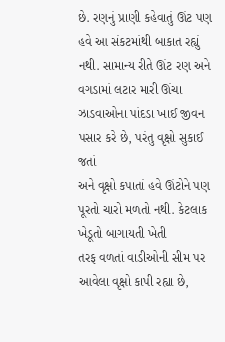છે. રણનું પ્રાણી કહેવાતું ઊંટ પણ
હવે આ સંકટમાંથી બાકાત રહ્યું નથી. સામાન્ય રીતે ઊંટ રણ અને વગડામાં લટાર મારી ઊંચા
ઝાડવાઓના પાંદડા ખાઈ જીવન પસાર કરે છે, પરંતુ વૃક્ષો સુકાઈ જતાં
અને વૃક્ષો કપાતાં હવે ઊંટોને પણ પૂરતો ચારો મળતો નથી. કેટલાક ખેડૂતો બાગાયતી ખેતી
તરફ વળતાં વાડીઓની સીમ પર આવેલા વૃક્ષો કાપી રહ્યા છે,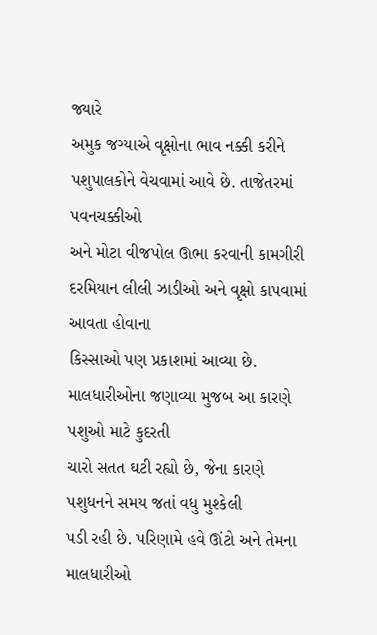જ્યારે
અમુક જગ્યાએ વૃક્ષોના ભાવ નક્કી કરીને પશુપાલકોને વેચવામાં આવે છે. તાજેતરમાં પવનચક્કીઓ
અને મોટા વીજપોલ ઊભા કરવાની કામગીરી દરમિયાન લીલી ઝાડીઓ અને વૃક્ષો કાપવામાં આવતા હોવાના
કિસ્સાઓ પણ પ્રકાશમાં આવ્યા છે. માલધારીઓના જણાવ્યા મુજબ આ કારણે પશુઓ માટે કુદરતી
ચારો સતત ઘટી રહ્યો છે, જેના કારણે પશુધનને સમય જતાં વધુ મુશ્કેલી
પડી રહી છે. પરિણામે હવે ઊંટો અને તેમના માલધારીઓ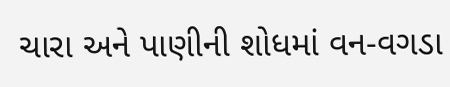ચારા અને પાણીની શોધમાં વન-વગડા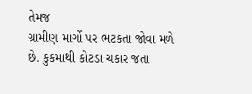તેમજ
ગ્રામીણ માર્ગો પર ભટકતા જોવા મળે છે. કુકમાથી કોટડા ચકાર જતા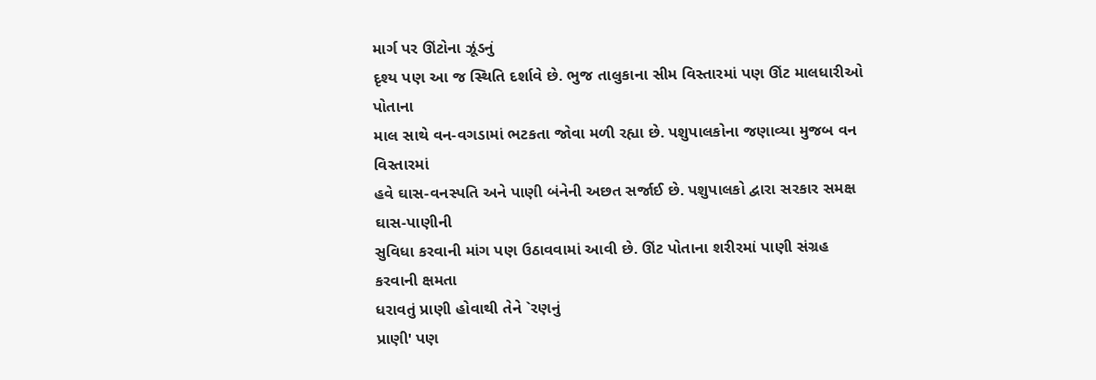માર્ગ પર ઊંટોના ઝૂંડનું
દૃશ્ય પણ આ જ સ્થિતિ દર્શાવે છે. ભુજ તાલુકાના સીમ વિસ્તારમાં પણ ઊંટ માલધારીઓ પોતાના
માલ સાથે વન-વગડામાં ભટકતા જોવા મળી રહ્યા છે. પશુપાલકોના જણાવ્યા મુજબ વન વિસ્તારમાં
હવે ઘાસ-વનસ્પતિ અને પાણી બંનેની અછત સર્જાઈ છે. પશુપાલકો દ્વારા સરકાર સમક્ષ ઘાસ-પાણીની
સુવિધા કરવાની માંગ પણ ઉઠાવવામાં આવી છે. ઊંટ પોતાના શરીરમાં પાણી સંગ્રહ કરવાની ક્ષમતા
ધરાવતું પ્રાણી હોવાથી તેને `રણનું
પ્રાણી' પણ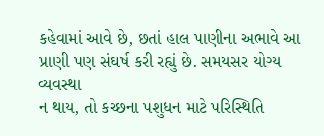કહેવામાં આવે છે, છતાં હાલ પાણીના અભાવે આ પ્રાણી પણ સંઘર્ષ કરી રહ્યું છે. સમયસર યોગ્ય વ્યવસ્થા
ન થાય, તો કચ્છના પશુધન માટે પરિસ્થિતિ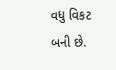વધુ વિકટ બની છે.